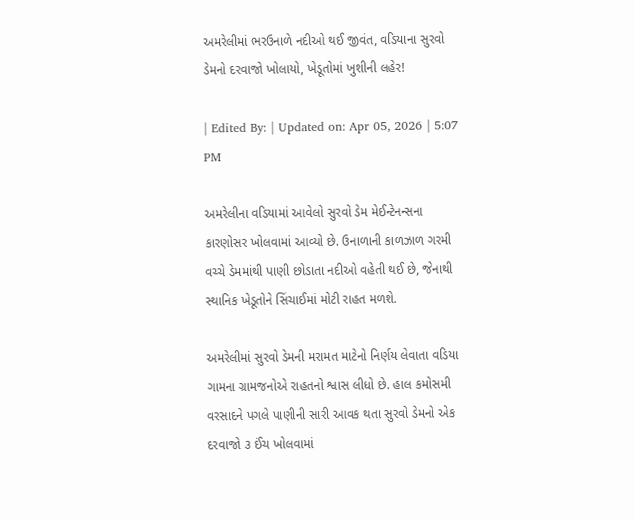અમરેલીમાં ભરઉનાળે નદીઓ થઈ જીવંત, વડિયાના સુરવો ડેમનો દરવાજો ખોલાયો, ખેડૂતોમાં ખુશીની લહેર!

| Edited By: | Updated on: Apr 05, 2026 | 5:07 PM

અમરેલીના વડિયામાં આવેલો સુરવો ડેમ મેઈન્ટેનન્સના કારણોસર ખોલવામાં આવ્યો છે. ઉનાળાની કાળઝાળ ગરમી વચ્ચે ડેમમાંથી પાણી છોડાતા નદીઓ વહેતી થઈ છે, જેનાથી સ્થાનિક ખેડૂતોને સિંચાઈમાં મોટી રાહત મળશે.

અમરેલીમાં સુરવો ડેમની મરામત માટેનો નિર્ણય લેવાતા વડિયા ગામના ગ્રામજનોએ રાહતનો શ્વાસ લીધો છે. હાલ કમોસમી વરસાદને પગલે પાણીની સારી આવક થતા સુરવો ડેમનો એક દરવાજો ૩ ઈંચ ખોલવામાં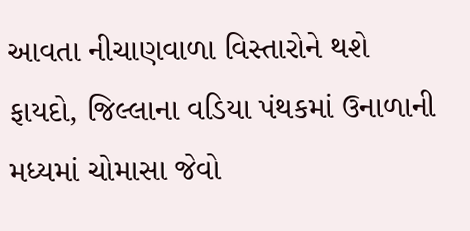આવતા નીચાણવાળા વિસ્તારોને થશે ફાયદો, જિલ્લાના વડિયા પંથકમાં ઉનાળાની મધ્યમાં ચોમાસા જેવો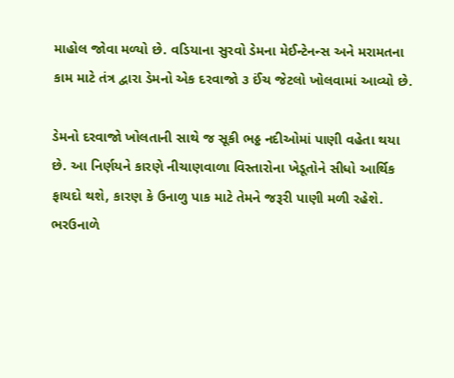માહોલ જોવા મળ્યો છે. વડિયાના સુરવો ડેમના મેઈન્ટેનન્સ અને મરામતના કામ માટે તંત્ર દ્વારા ડેમનો એક દરવાજો ૩ ઈંચ જેટલો ખોલવામાં આવ્યો છે.

ડેમનો દરવાજો ખોલતાની સાથે જ સૂકી ભઠ્ઠ નદીઓમાં પાણી વહેતા થયા છે. આ નિર્ણયને કારણે નીચાણવાળા વિસ્તારોના ખેડૂતોને સીધો આર્થિક ફાયદો થશે, કારણ કે ઉનાળુ પાક માટે તેમને જરૂરી પાણી મળી રહેશે. ભરઉનાળે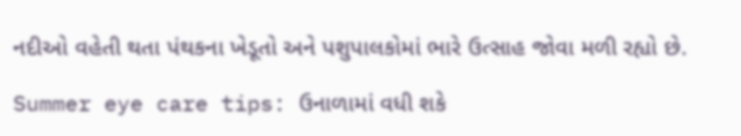નદીઓ વહેતી થતા પંથકના ખેડૂતો અને પશુપાલકોમાં ભારે ઉત્સાહ જોવા મળી રહ્યો છે.

Summer eye care tips: ઉનાળામાં વધી શકે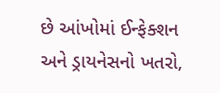છે આંખોમાં ઈન્ફેક્શન અને ડ્રાયનેસનો ખતરો,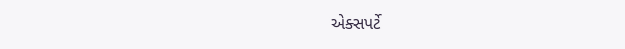એક્સપર્ટે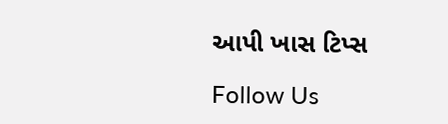આપી ખાસ ટિપ્સ

Follow Us